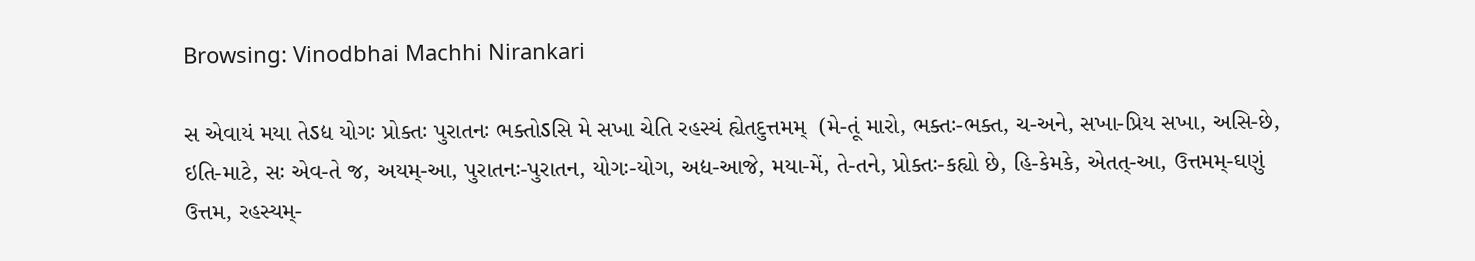Browsing: Vinodbhai Machhi Nirankari

સ એવાયં મયા તેऽદ્ય યોગઃ પ્રોક્તઃ પુરાતનઃ ભક્તોऽસિ મે સખા ચેતિ રહસ્યં હ્યેતદુત્તમમ્  (મે-તૂં મારો, ભક્તઃ-ભક્ત, ચ-અને, સખા-પ્રિય સખા, અસિ-છે, ઇતિ-માટે, સઃ એવ-તે જ, અયમ્-આ, પુરાતનઃ-પુરાતન, યોગઃ-યોગ, અદ્ય-આજે, મયા-મેં, તે-તને, પ્રોક્તઃ-કહ્યો છે, હિ-કેમકે, એતત્-આ, ઉત્તમમ્-ઘણું ઉત્તમ, રહસ્યમ્-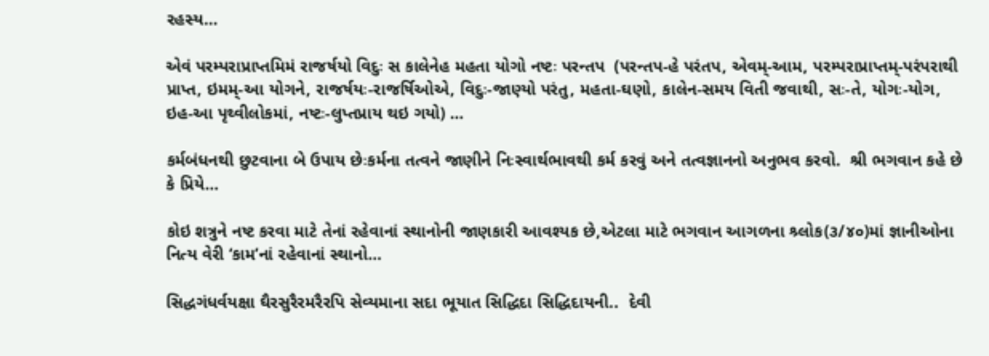રહસ્ય…

એવં પરમ્પરાપ્રાપ્તમિમં રાજર્ષયો વિદુઃ સ કાલેનેહ મહતા યોગો નષ્ટઃ પરન્તપ  (પરન્તપ-હે પરંતપ, એવમ્-આમ, પરમ્પરાપ્રાપ્તમ્-પરંપરાથી પ્રાપ્ત, ઇમમ્-આ યોગને, રાજર્ષયઃ-રાજર્ષિઓએ, વિદુઃ-જાણ્યો પરંતુ, મહતા-ઘણો, કાલેન-સમય વિતી જવાથી, સઃ-તે, યોગઃ-યોગ, ઇહ-આ પૃથ્વીલોકમાં, નષ્ટઃ-લુપ્તપ્રાય થઇ ગયો) …

કર્મબંધનથી છુટવાના બે ઉપાય છેઃકર્મના તત્વને જાણીને નિઃસ્વાર્થભાવથી કર્મ કરવું અને તત્વજ્ઞાનનો અનુભવ કરવો.  શ્રી ભગવાન કહે છે કે પ્રિયે…

કોઇ શત્રુને નષ્ટ કરવા માટે તેનાં રહેવાનાં સ્થાનોની જાણકારી આવશ્યક છે,એટલા માટે ભગવાન આગળના શ્ર્લોક(૩/૪૦)માં જ્ઞાનીઓના નિત્ય વેરી ‘કામ’નાં રહેવાનાં સ્થાનો…

સિદ્ધગંધર્વયક્ષા ઘૈરસુરૈરમરૈરપિ સેવ્યમાના સદા ભૂયાત સિદ્ધિદા સિદ્ધિદાયની..  દેવી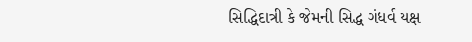સિદ્ધિદાત્રી કે જેમની સિદ્ધ ગંધર્વ યક્ષ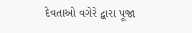દેવતાઓ વગેરે દ્વારા પૂજા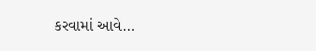કરવામાં આવે…